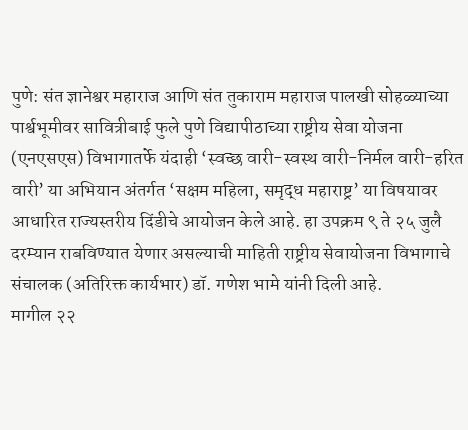पुणे: संत ज्ञानेश्वर महाराज आणि संत तुकाराम महाराज पालखी सोहळ्याच्या पार्श्वभूमीवर सावित्रीबाई फुले पुणे विद्यापीठाच्या राष्ट्रीय सेवा योजना (एनएसएस) विभागातर्फे यंदाही ‘स्वच्छ वारी-स्वस्थ वारी-निर्मल वारी-हरित वारी’ या अभियान अंतर्गत ‘सक्षम महिला, समृद्ध महाराष्ट्र’ या विषयावर आधारित राज्यस्तरीय दिंडीचे आयोजन केले आहे. हा उपक्रम ९ ते २५ जुलै दरम्यान राबविण्यात येणार असल्याची माहिती राष्ट्रीय सेवायोजना विभागाचे संचालक (अतिरिक्त कार्यभार) डॉ. गणेश भामे यांनी दिली आहे.
मागील २२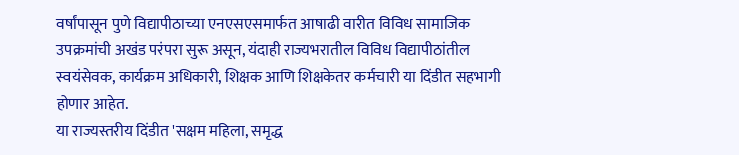वर्षांपासून पुणे विद्यापीठाच्या एनएसएसमार्फत आषाढी वारीत विविध सामाजिक उपक्रमांची अखंड परंपरा सुरू असून, यंदाही राज्यभरातील विविध विद्यापीठांतील स्वयंसेवक, कार्यक्रम अधिकारी, शिक्षक आणि शिक्षकेतर कर्मचारी या दिंडीत सहभागी होणार आहेत.
या राज्यस्तरीय दिंडीत 'सक्षम महिला, समृद्ध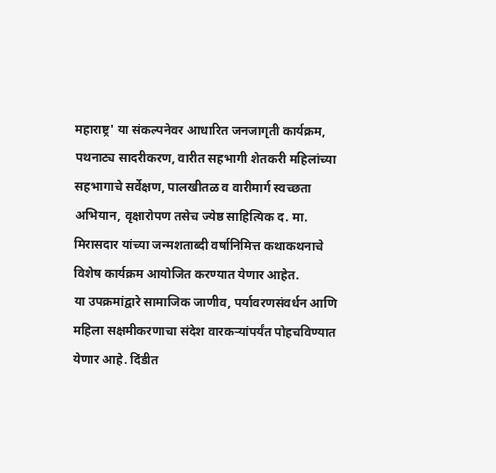महाराष्ट्र' या संकल्पनेवर आधारित जनजागृती कार्यक्रम, पथनाट्य सादरीकरण, वारीत सहभागी शेतकरी महिलांच्या सहभागाचे सर्वेक्षण, पालखीतळ व वारीमार्ग स्वच्छता अभियान, वृक्षारोपण तसेच ज्येष्ठ साहित्यिक द. मा. मिरासदार यांच्या जन्मशताब्दी वर्षानिमित्त कथाकथनाचे विशेष कार्यक्रम आयोजित करण्यात येणार आहेत.
या उपक्रमांद्वारे सामाजिक जाणीव, पर्यावरणसंवर्धन आणि महिला सक्षमीकरणाचा संदेश वारकऱ्यांपर्यंत पोहचविण्यात येणार आहे. दिंडीत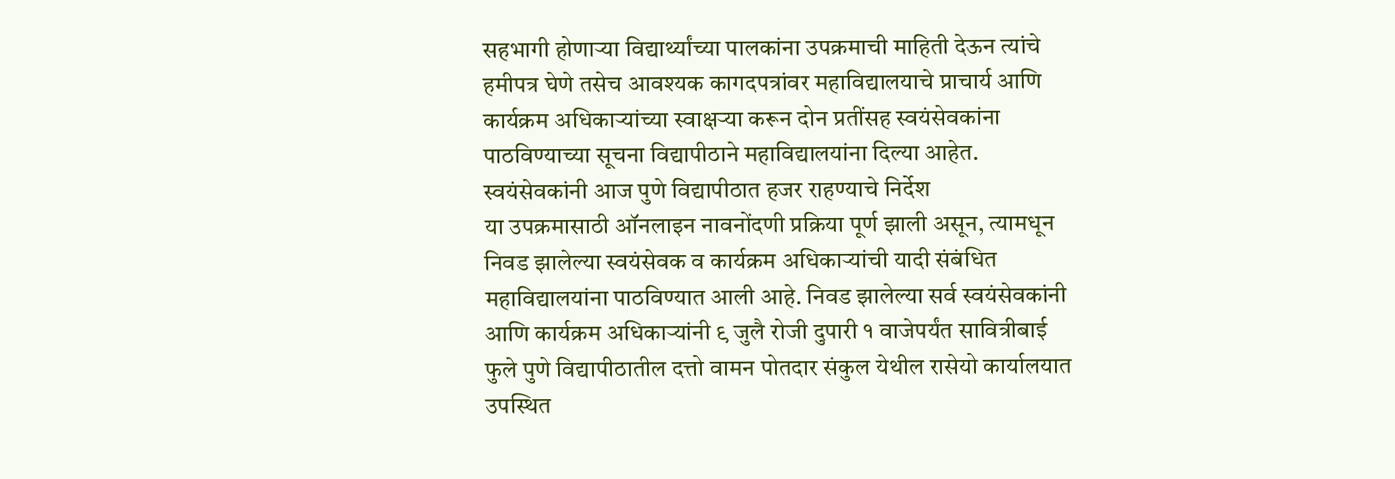सहभागी होणाऱ्या विद्यार्थ्यांच्या पालकांना उपक्रमाची माहिती देऊन त्यांचे हमीपत्र घेणे तसेच आवश्यक कागदपत्रांवर महाविद्यालयाचे प्राचार्य आणि कार्यक्रम अधिकाऱ्यांच्या स्वाक्षऱ्या करून दोन प्रतींसह स्वयंसेवकांना पाठविण्याच्या सूचना विद्यापीठाने महाविद्यालयांना दिल्या आहेत.
स्वयंसेवकांनी आज पुणे विद्यापीठात हजर राहण्याचे निर्देश
या उपक्रमासाठी ऑनलाइन नावनोंदणी प्रक्रिया पूर्ण झाली असून, त्यामधून निवड झालेल्या स्वयंसेवक व कार्यक्रम अधिकाऱ्यांची यादी संबंधित महाविद्यालयांना पाठविण्यात आली आहे. निवड झालेल्या सर्व स्वयंसेवकांनी आणि कार्यक्रम अधिकाऱ्यांनी ९ जुलै रोजी दुपारी १ वाजेपर्यंत सावित्रीबाई फुले पुणे विद्यापीठातील दत्तो वामन पोतदार संकुल येथील रासेयो कार्यालयात उपस्थित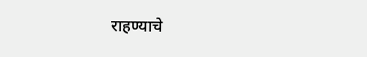राहण्याचे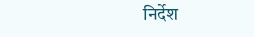निर्देश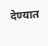देण्यात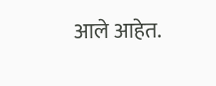आले आहेत.